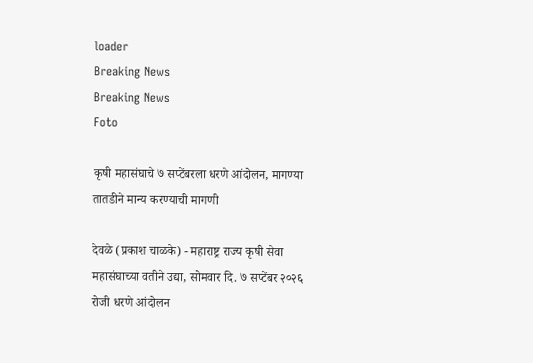loader
Breaking News
Breaking News
Foto

कृषी महासंघाचे ७ सप्टेंबरला धरणे आंदोलन, मागण्या तातडीने मान्य करण्याची मागणी

देवळे (प्रकाश चाळके) - महाराष्ट्र राज्य कृषी सेवा महासंघाच्या वतीने उद्या, सोमवार दि. ७ सप्टेंबर २०२६ रोजी धरणे आंदोलन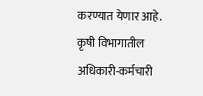करण्यात येणार आहे. कृषी विभागातील अधिकारी-कर्मचारी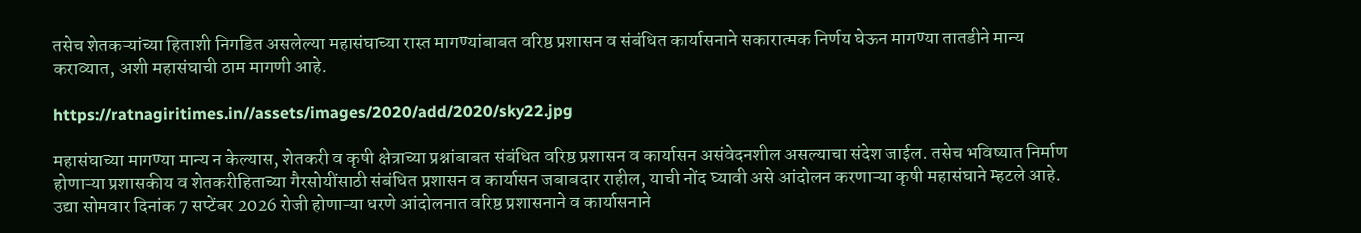तसेच शेतकऱ्यांच्या हिताशी निगडित असलेल्या महासंघाच्या रास्त मागण्यांबाबत वरिष्ठ प्रशासन व संबंधित कार्यासनाने सकारात्मक निर्णय घेऊन मागण्या तातडीने मान्य कराव्यात, अशी महासंघाची ठाम मागणी आहे.

https://ratnagiritimes.in//assets/images/2020/add/2020/sky22.jpg

महासंघाच्या मागण्या मान्य न केल्यास, शेतकरी व कृषी क्षेत्राच्या प्रश्नांबाबत संबंधित वरिष्ठ प्रशासन व कार्यासन असंवेदनशील असल्याचा संदेश जाईल. तसेच भविष्यात निर्माण होणाऱ्या प्रशासकीय व शेतकरीहिताच्या गैरसोयींसाठी संबंधित प्रशासन व कार्यासन जबाबदार राहील, याची नोंद घ्यावी असे आंदोलन करणाऱ्या कृषी महासंघाने म्हटले आहे. उद्या सोमवार दिनांक 7 सप्टेंबर 2026 रोजी होणाऱ्या धरणे आंदोलनात वरिष्ठ प्रशासनाने व कार्यासनाने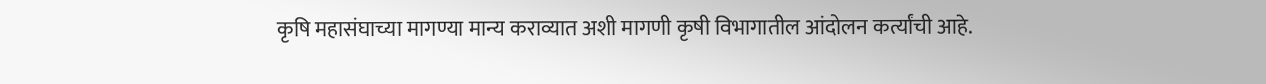कृषि महासंघाच्या मागण्या मान्य कराव्यात अशी मागणी कृषी विभागातील आंदोलन कर्त्यांची आहे.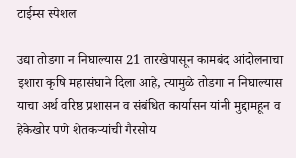टाईम्स स्पेशल

उद्या तोडगा न निघाल्यास 21 तारखेपासून कामबंद आंदोलनाचा इशारा कृषि महासंघाने दिला आहे, त्यामुळे तोडगा न निघाल्यास याचा अर्थ वरिष्ठ प्रशासन व संबंधित कार्यासन यांनी मुद्दामहून व हेकेखोर पणे शेतकऱ्यांची गैरसोय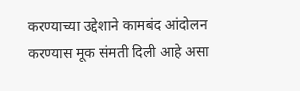करण्याच्या उद्देशाने कामबंद आंदोलन करण्यास मूक संमती दिली आहे असा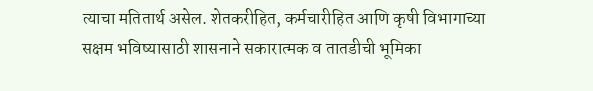त्याचा मतितार्थ असेल. शेतकरीहित, कर्मचारीहित आणि कृषी विभागाच्या सक्षम भविष्यासाठी शासनाने सकारात्मक व तातडीची भूमिका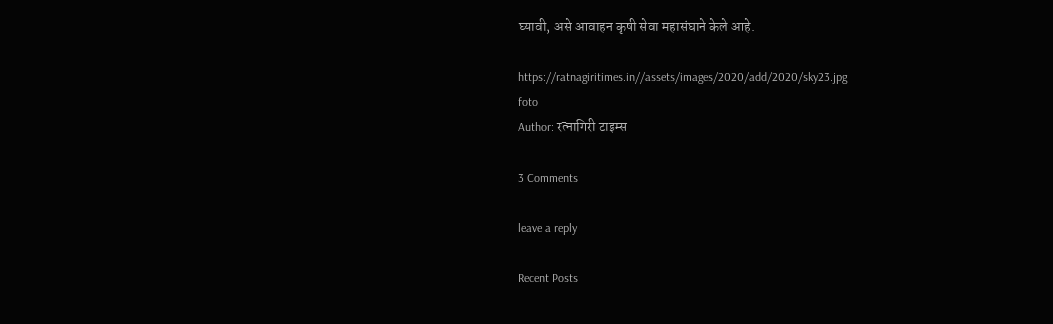घ्यावी, असे आवाहन कृषी सेवा महासंघाने केले आहे.

https://ratnagiritimes.in//assets/images/2020/add/2020/sky23.jpg
foto
Author: रत्नागिरी टाइम्स

3 Comments

leave a reply

Recent Posts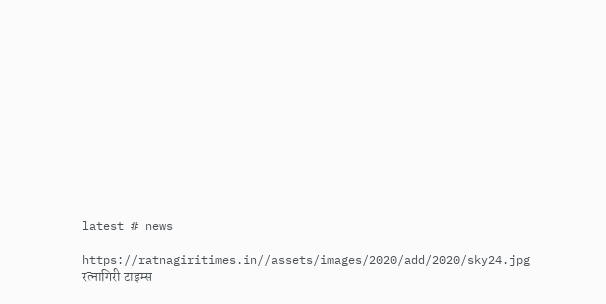latest # news

https://ratnagiritimes.in//assets/images/2020/add/2020/sky24.jpg
रत्नागिरी टाइम्स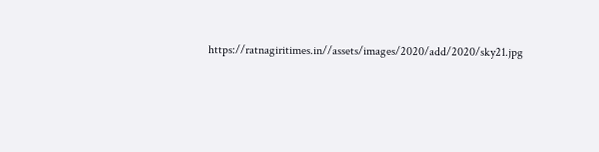https://ratnagiritimes.in//assets/images/2020/add/2020/sky21.jpg